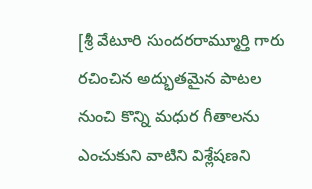[శ్రీ వేటూరి సుందరరామ్మూర్తి గారు రచించిన అద్భుతమైన పాటల నుంచి కొన్ని మధుర గీతాలను ఎంచుకుని వాటిని విశ్లేషణని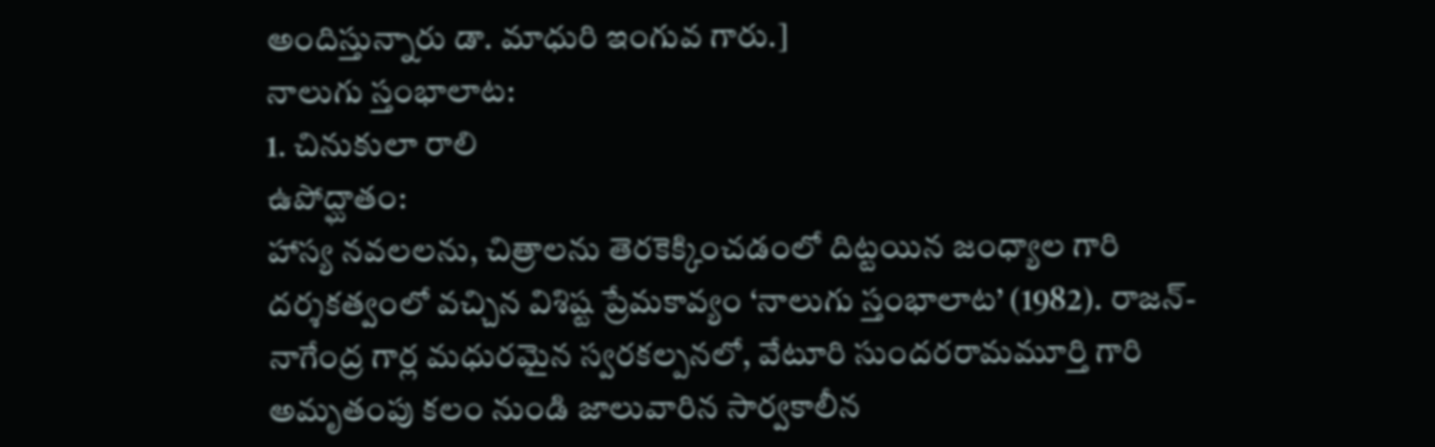అందిస్తున్నారు డా. మాధురి ఇంగువ గారు.]
నాలుగు స్తంభాలాట:
1. చినుకులా రాలి
ఉపోద్ఘాతం:
హాస్య నవలలను, చిత్రాలను తెరకెక్కించడంలో దిట్టయిన జంధ్యాల గారి దర్శకత్వంలో వచ్చిన విశిష్ట ప్రేమకావ్యం ‘నాలుగు స్తంభాలాట’ (1982). రాజన్-నాగేంద్ర గార్ల మధురమైన స్వరకల్పనలో, వేటూరి సుందరరామమూర్తి గారి అమృతంపు కలం నుండి జాలువారిన సార్వకాలీన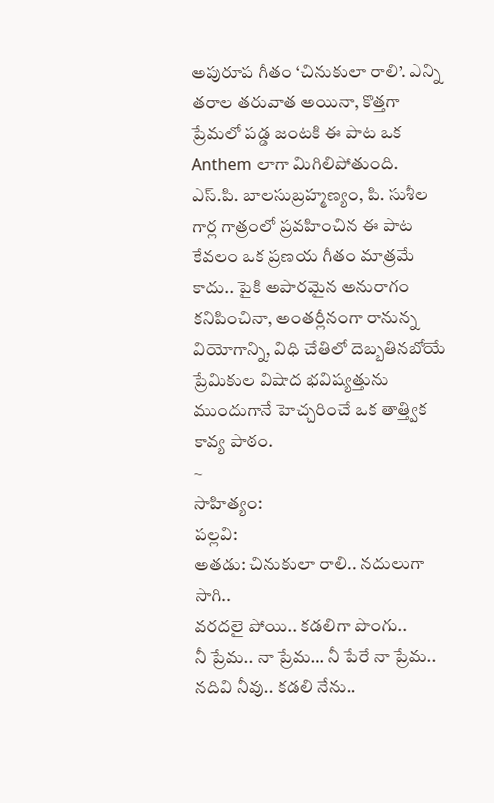అపురూప గీతం ‘చినుకులా రాలి’. ఎన్ని తరాల తరువాత అయినా, కొత్తగా ప్రేమలో పడ్డ జంటకి ఈ పాట ఒక Anthem లాగా మిగిలిపోతుంది.
ఎస్.పి. బాలసుబ్రహ్మణ్యం, పి. సుశీల గార్ల గాత్రంలో ప్రవహించిన ఈ పాట కేవలం ఒక ప్రణయ గీతం మాత్రమే కాదు.. పైకి అపారమైన అనురాగం కనిపించినా, అంతర్లీనంగా రానున్న వియోగాన్ని, విధి చేతిలో దెబ్బతినబోయే ప్రేమికుల విషాద భవిష్యత్తును ముందుగానే హెచ్చరించే ఒక తాత్త్విక కావ్య పాఠం.
~
సాహిత్యం:
పల్లవి:
అతడు: చినుకులా రాలి.. నదులుగా సాగి..
వరదలై పోయి.. కడలిగా పొంగు..
నీ ప్రేమ.. నా ప్రేమ… నీ పేరే నా ప్రేమ..
నదివి నీవు.. కడలి నేను..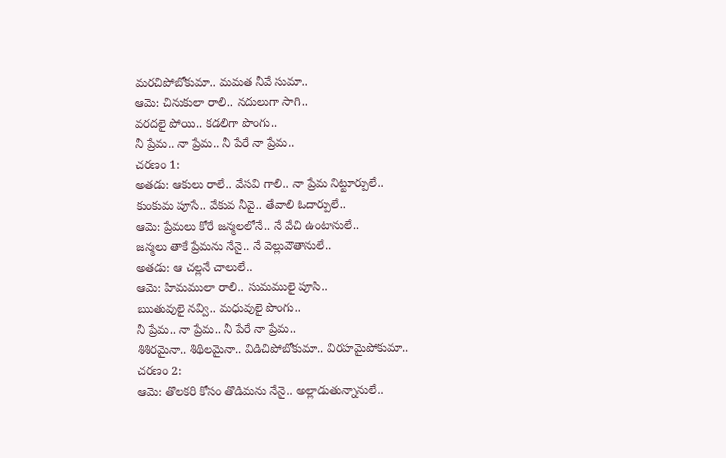మరచిపోబోకుమా.. మమత నీవే సుమా..
ఆమె: చినుకులా రాలి.. నదులుగా సాగి..
వరదలై పోయి.. కడలిగా పొంగు..
నీ ప్రేమ.. నా ప్రేమ.. నీ పేరే నా ప్రేమ..
చరణం 1:
అతడు: ఆకులు రాలే.. వేసవి గాలి.. నా ప్రేమ నిట్టూర్పులే..
కుంకుమ పూసే.. వేకువ నీవై.. తేవాలి ఓదార్పులే..
ఆమె: ప్రేమలు కోరే జన్మలలోనే.. నే వేచి ఉంటానులే..
జన్మలు తాకే ప్రేమను నేనై.. నే వెల్లువౌతానులే..
అతడు: ఆ చల్లనే చాలులే..
ఆమె: హిమములా రాలి.. సుమములై పూసి..
ఋతువులై నవ్వి.. మధువులై పొంగు..
నీ ప్రేమ.. నా ప్రేమ.. నీ పేరే నా ప్రేమ..
శిశిరమైనా.. శిథిలమైనా.. విడిచిపోబోకుమా.. విరహమైపోకుమా..
చరణం 2:
ఆమె: తొలకరి కోసం తొడిమను నేనై.. అల్లాడుతున్నానులే..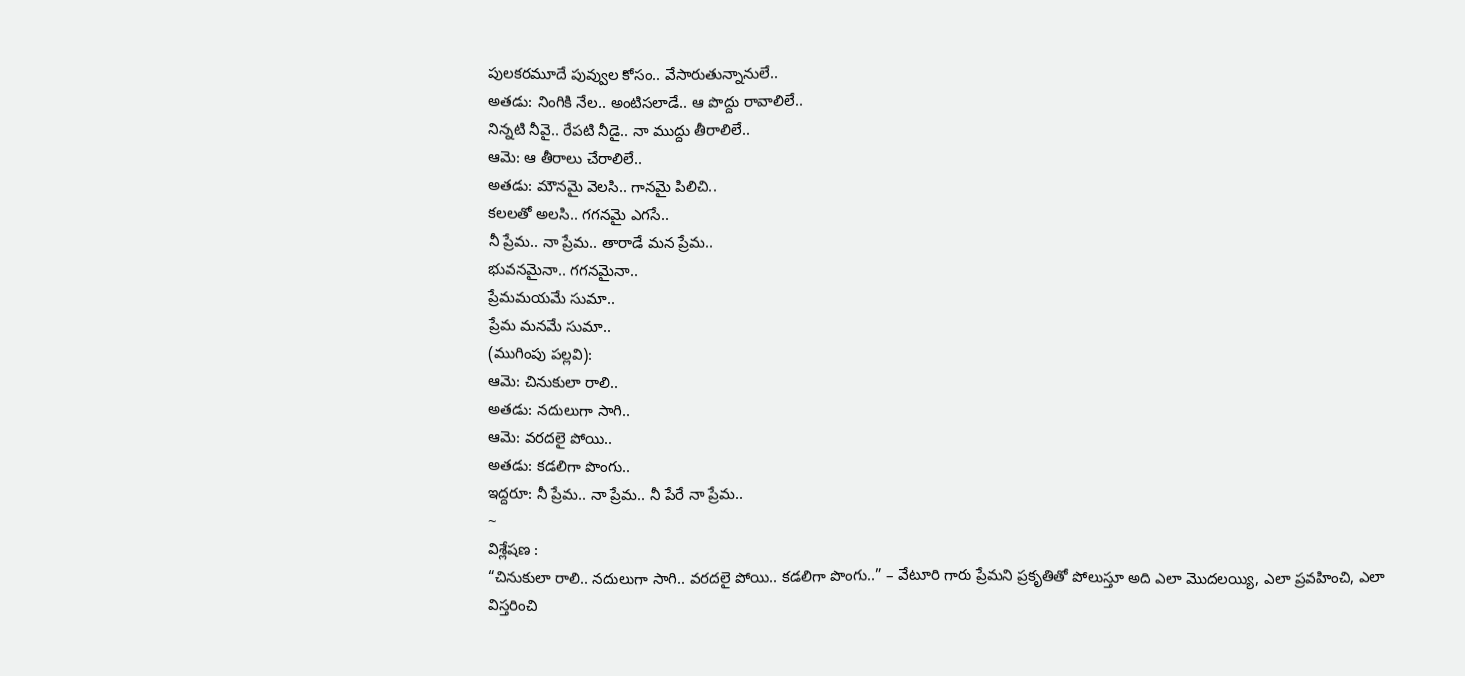పులకరమూదే పువ్వుల కోసం.. వేసారుతున్నానులే..
అతడు: నింగికి నేల.. అంటిసలాడే.. ఆ పొద్దు రావాలిలే..
నిన్నటి నీవై.. రేపటి నీడై.. నా ముద్దు తీరాలిలే..
ఆమె: ఆ తీరాలు చేరాలిలే..
అతడు: మౌనమై వెలసి.. గానమై పిలిచి..
కలలతో అలసి.. గగనమై ఎగసే..
నీ ప్రేమ.. నా ప్రేమ.. తారాడే మన ప్రేమ..
భువనమైనా.. గగనమైనా..
ప్రేమమయమే సుమా..
ప్రేమ మనమే సుమా..
(ముగింపు పల్లవి):
ఆమె: చినుకులా రాలి..
అతడు: నదులుగా సాగి..
ఆమె: వరదలై పోయి..
అతడు: కడలిగా పొంగు..
ఇద్దరూ: నీ ప్రేమ.. నా ప్రేమ.. నీ పేరే నా ప్రేమ..
~
విశ్లేషణ :
“చినుకులా రాలి.. నదులుగా సాగి.. వరదలై పోయి.. కడలిగా పొంగు..” – వేటూరి గారు ప్రేమని ప్రకృతితో పోలుస్తూ అది ఎలా మొదలయ్యి, ఎలా ప్రవహించి, ఎలా విస్తరించి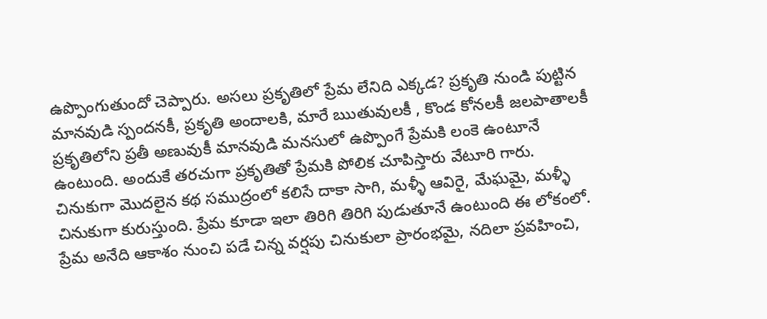ఉప్పొంగుతుందో చెప్పారు. అసలు ప్రకృతిలో ప్రేమ లేనిది ఎక్కడ? ప్రకృతి నుండి పుట్టిన మానవుడి స్పందనకీ, ప్రకృతి అందాలకి, మారే ఋతువులకీ , కొండ కోనలకీ జలపాతాలకీ ప్రకృతిలోని ప్రతీ అణువుకీ మానవుడి మనసులో ఉప్పొంగే ప్రేమకి లంకె ఉంటూనే ఉంటుంది. అందుకే తరచుగా ప్రకృతితో ప్రేమకి పోలిక చూపిస్తారు వేటూరి గారు.
చినుకుగా మొదలైన కథ సముద్రంలో కలిసే దాకా సాగి, మళ్ళీ ఆవిరై, మేఘమై, మళ్ళీ చినుకుగా కురుస్తుంది. ప్రేమ కూడా ఇలా తిరిగి తిరిగి పుడుతూనే ఉంటుంది ఈ లోకంలో.
ప్రేమ అనేది ఆకాశం నుంచి పడే చిన్న వర్షపు చినుకులా ప్రారంభమై, నదిలా ప్రవహించి,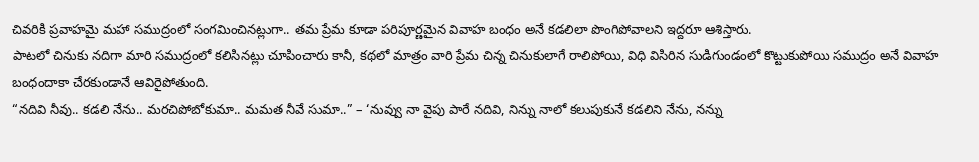చివరికి ప్రవాహమై మహా సముద్రంలో సంగమించినట్లుగా.. తమ ప్రేమ కూడా పరిపూర్ణమైన వివాహ బంధం అనే కడలిలా పొంగిపోవాలని ఇద్దరూ ఆశిస్తారు.
పాటలో చినుకు నదిగా మారి సముద్రంలో కలిసినట్లు చూపించారు కానీ, కథలో మాత్రం వారి ప్రేమ చిన్న చినుకులాగే రాలిపోయి, విధి విసిరిన సుడిగుండంలో కొట్టుకుపోయి సముద్రం అనే వివాహ బంధందాకా చేరకుండానే ఆవిరైపోతుంది.
“నదివి నీవు.. కడలి నేను.. మరచిపోబోకుమా.. మమత నీవే సుమా..” – ‘నువ్వు నా వైపు పారే నదివి, నిన్ను నాలో కలుపుకునే కడలిని నేను, నన్ను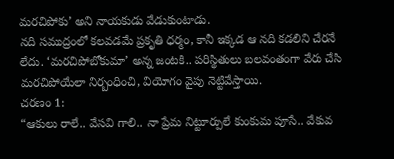మరచిపోకు’ అని నాయకుడు వేడుకుంటాడు.
నది సముద్రంలో కలవడమే ప్రకృతి ధర్మం, కానీ ఇక్కడ ఆ నది కడలిని చేరనే లేదు. ‘మరచిపోబోకుమా’ అన్న జంటకి.. పరిస్థితులు బలవంతంగా వేరు చేసి మరచిపోయేలా నిర్బంధించి, వియోగం వైపు నెట్టివేస్తాయి.
చరణం 1:
“ఆకులు రాలే.. వేసవి గాలి.. నా ప్రేమ నిట్టూర్పులే కుంకుమ పూసే.. వేకువ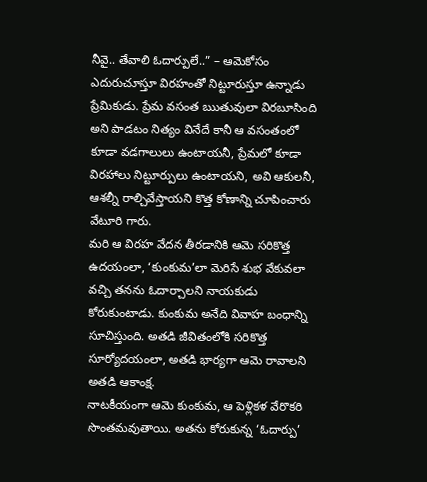నీవై.. తేవాలి ఓదార్పులే..” – ఆమెకోసం ఎదురుచూస్తూ విరహంతో నిట్టూరుస్తూ ఉన్నాడు ప్రేమికుడు. ప్రేమ వసంత ఋతువులా విరబూసింది అని పాడటం నిత్యం వినేదే కానీ ఆ వసంతంలో కూడా వడగాలులు ఉంటాయనీ, ప్రేమలో కూడా విరహాలు నిట్టూర్పులు ఉంటాయని, అవి ఆకులనీ, ఆశల్నీ రాల్చివేస్తాయని కొత్త కోణాన్ని చూపించారు వేటూరి గారు.
మరి ఆ విరహ వేదన తీరడానికి ఆమె సరికొత్త ఉదయంలా, ‘కుంకుమ’లా మెరిసే శుభ వేకువలా వచ్చి తనను ఓదార్చాలని నాయకుడు కోరుకుంటాడు. కుంకుమ అనేది వివాహ బంధాన్ని సూచిస్తుంది. అతడి జీవితంలోకి సరికొత్త సూర్యోదయంలా, అతడి భార్యగా ఆమె రావాలని అతడి ఆకాంక్ష.
నాటకీయంగా ఆమె కుంకుమ, ఆ పెళ్లికళ వేరొకరి సొంతమవుతాయి. అతను కోరుకున్న ‘ఓదార్పు’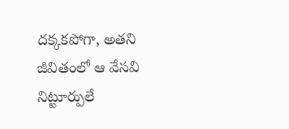దక్కకపోగా, అతని జీవితంలో ఆ వేసవి నిట్టూర్పులే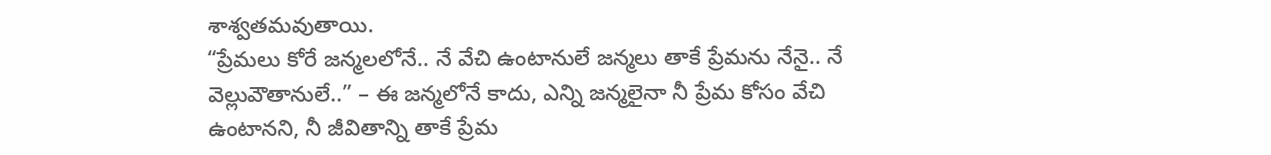శాశ్వతమవుతాయి.
“ప్రేమలు కోరే జన్మలలోనే.. నే వేచి ఉంటానులే జన్మలు తాకే ప్రేమను నేనై.. నే వెల్లువౌతానులే..” – ఈ జన్మలోనే కాదు, ఎన్ని జన్మలైనా నీ ప్రేమ కోసం వేచి ఉంటానని, నీ జీవితాన్ని తాకే ప్రేమ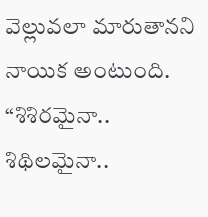వెల్లువలా మారుతానని నాయిక అంటుంది.
“శిశిరమైనా.. శిథిలమైనా..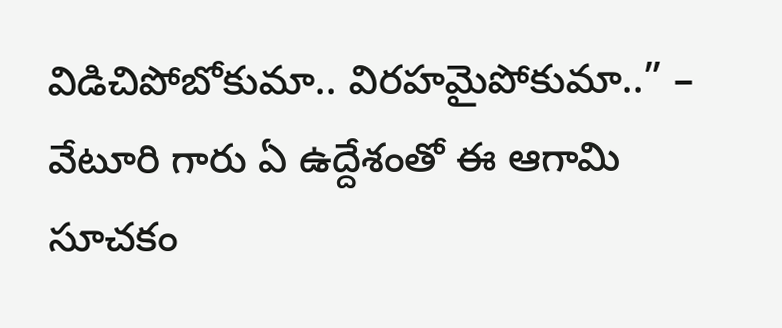విడిచిపోబోకుమా.. విరహమైపోకుమా..” – వేటూరి గారు ఏ ఉద్దేశంతో ఈ ఆగామి సూచకం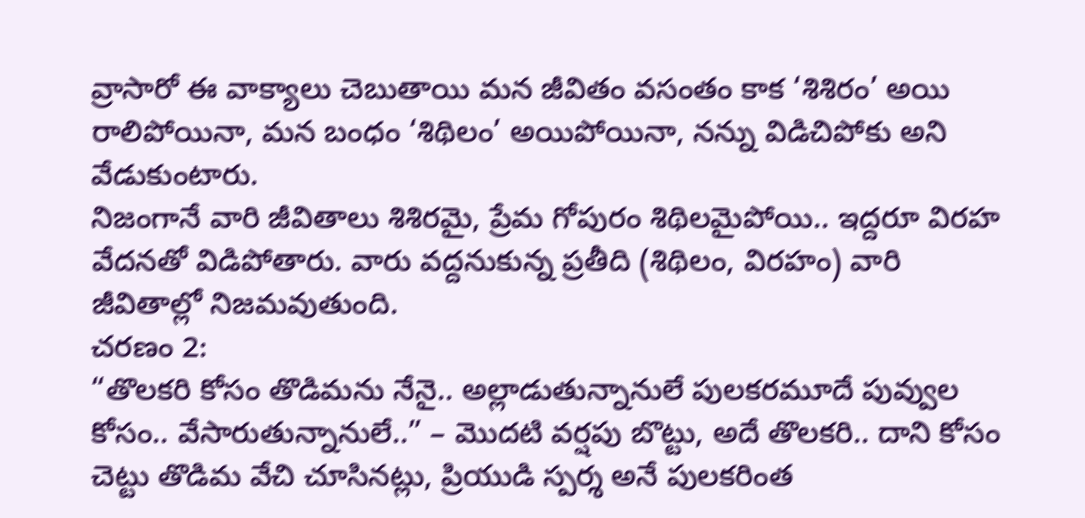వ్రాసారో ఈ వాక్యాలు చెబుతాయి మన జీవితం వసంతం కాక ‘శిశిరం’ అయి రాలిపోయినా, మన బంధం ‘శిథిలం’ అయిపోయినా, నన్ను విడిచిపోకు అని వేడుకుంటారు.
నిజంగానే వారి జీవితాలు శిశిరమై, ప్రేమ గోపురం శిథిలమైపోయి.. ఇద్దరూ విరహ వేదనతో విడిపోతారు. వారు వద్దనుకున్న ప్రతీది (శిథిలం, విరహం) వారి జీవితాల్లో నిజమవుతుంది.
చరణం 2:
“తొలకరి కోసం తొడిమను నేనై.. అల్లాడుతున్నానులే పులకరమూదే పువ్వుల కోసం.. వేసారుతున్నానులే..” – మొదటి వర్షపు బొట్టు, అదే తొలకరి.. దాని కోసం చెట్టు తొడిమ వేచి చూసినట్లు, ప్రియుడి స్పర్శ అనే పులకరింత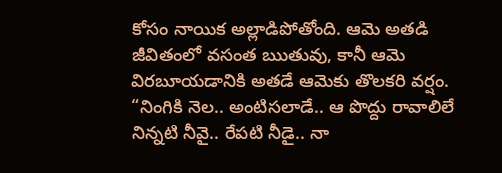కోసం నాయిక అల్లాడిపోతోంది. ఆమె అతడి జీవితంలో వసంత ఋతువు, కానీ ఆమె విరబూయడానికి అతడే ఆమెకు తొలకరి వర్షం.
“నింగికి నెల.. అంటిసలాడే.. ఆ పొద్దు రావాలిలే నిన్నటి నీవై.. రేపటి నీడై.. నా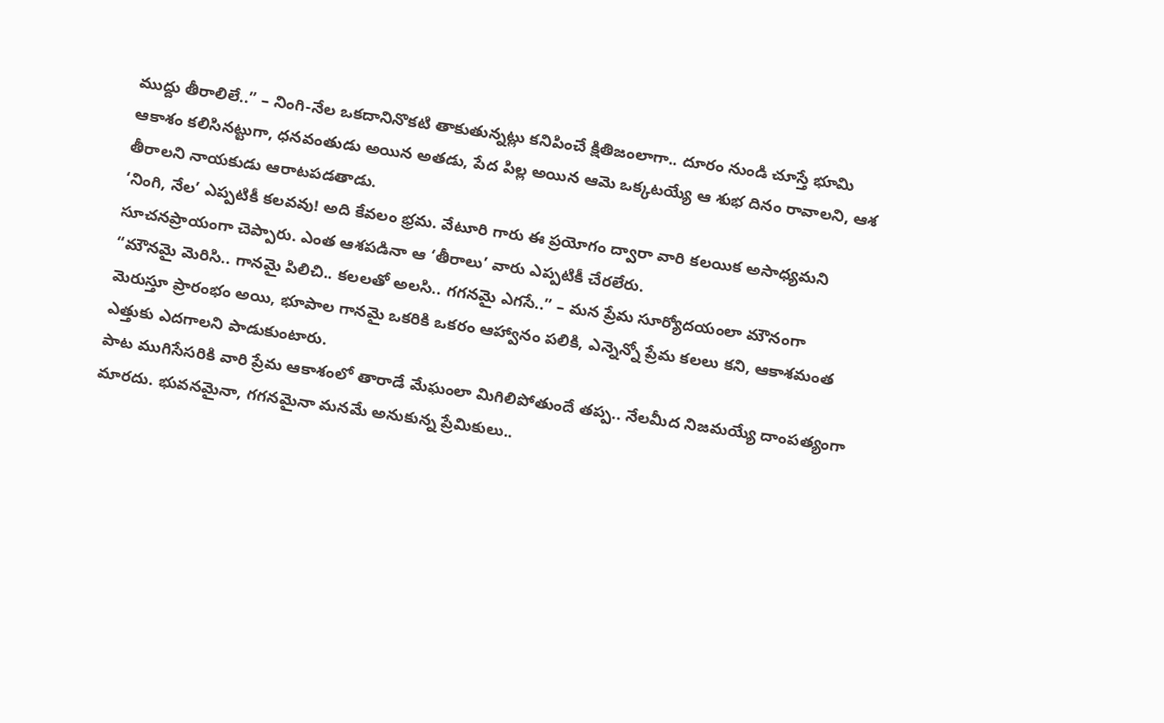ముద్దు తీరాలిలే..” – నింగి-నేల ఒకదానినొకటి తాకుతున్నట్లు కనిపించే క్షితిజంలాగా.. దూరం నుండి చూస్తే భూమి ఆకాశం కలిసినట్టుగా, ధనవంతుడు అయిన అతడు, పేద పిల్ల అయిన ఆమె ఒక్కటయ్యే ఆ శుభ దినం రావాలని, ఆశ తీరాలని నాయకుడు ఆరాటపడతాడు.
‘నింగి, నేల’ ఎప్పటికీ కలవవు! అది కేవలం భ్రమ. వేటూరి గారు ఈ ప్రయోగం ద్వారా వారి కలయిక అసాధ్యమని సూచనప్రాయంగా చెప్పారు. ఎంత ఆశపడినా ఆ ‘తీరాలు’ వారు ఎప్పటికీ చేరలేరు.
“మౌనమై మెరిసి.. గానమై పిలిచి.. కలలతో అలసి.. గగనమై ఎగసే..” – మన ప్రేమ సూర్యోదయంలా మౌనంగా మెరుస్తూ ప్రారంభం అయి, భూపాల గానమై ఒకరికి ఒకరం ఆహ్వానం పలికి, ఎన్నెన్నో ప్రేమ కలలు కని, ఆకాశమంత ఎత్తుకు ఎదగాలని పాడుకుంటారు.
పాట ముగిసేసరికి వారి ప్రేమ ఆకాశంలో తారాడే మేఘంలా మిగిలిపోతుందే తప్ప.. నేలమీద నిజమయ్యే దాంపత్యంగా మారదు. భువనమైనా, గగనమైనా మనమే అనుకున్న ప్రేమికులు..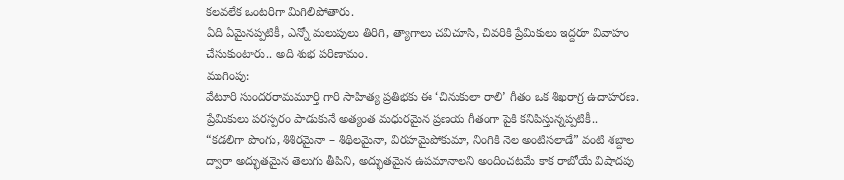కలవలేక ఒంటరిగా మిగిలిపోతారు.
ఏది ఏమైనప్పటికీ, ఎన్నో మలుపులు తిరిగి, త్యాగాలు చవిచూసి, చివరికి ప్రేమికులు ఇద్దరూ వివాహం చేసుకుంటారు.. అది శుభ పరిణామం.
ముగింపు:
వేటూరి సుందరరామమూర్తి గారి సాహిత్య ప్రతిభకు ఈ ‘చినుకులా రాలి’ గీతం ఒక శిఖరాగ్ర ఉదాహరణ. ప్రేమికులు పరస్పరం పాడుకునే అత్యంత మధురమైన ప్రణయ గీతంగా పైకి కనిపిస్తున్నప్పటికీ..
“కడలిగా పొంగు, శిశిరమైనా – శిథిలమైనా, విరహమైపోకుమా, నింగికి నెల అంటిసలాడే” వంటి శబ్దాల ద్వారా అద్భుతమైన తెలుగు తీపిని, అద్భుతమైన ఉపమానాలని అందించటమే కాక రాబోయే విషాదపు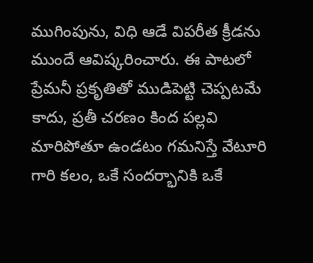ముగింపును, విధి ఆడే విపరీత క్రీడను ముందే ఆవిష్కరించారు. ఈ పాటలో ప్రేమనీ ప్రకృతితో ముడిపెట్టి చెప్పటమే కాదు, ప్రతీ చరణం కింద పల్లవి మారిపోతూ ఉండటం గమనిస్తే వేటూరి గారి కలం, ఒకే సందర్భానికి ఒకే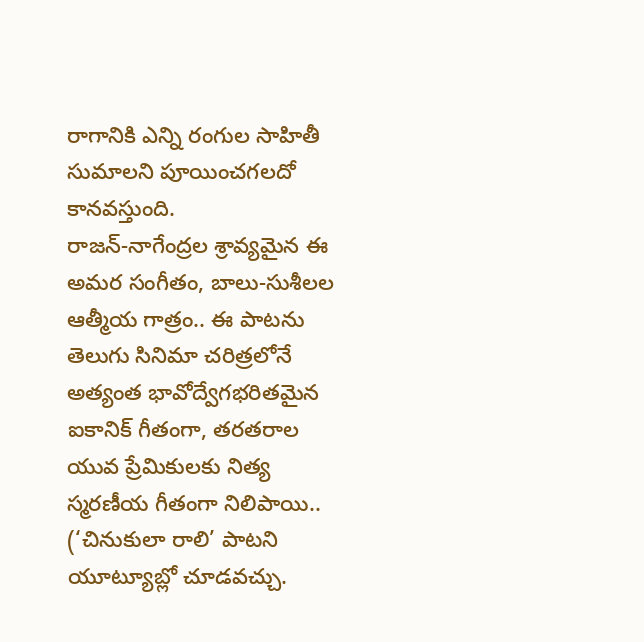రాగానికి ఎన్ని రంగుల సాహితీ సుమాలని పూయించగలదో కానవస్తుంది.
రాజన్-నాగేంద్రల శ్రావ్యమైన ఈ అమర సంగీతం, బాలు-సుశీలల ఆత్మీయ గాత్రం.. ఈ పాటను తెలుగు సినిమా చరిత్రలోనే అత్యంత భావోద్వేగభరితమైన ఐకానిక్ గీతంగా, తరతరాల యువ ప్రేమికులకు నిత్య స్మరణీయ గీతంగా నిలిపాయి..
(‘చినుకులా రాలి’ పాటని యూట్యూబ్లో చూడవచ్చు.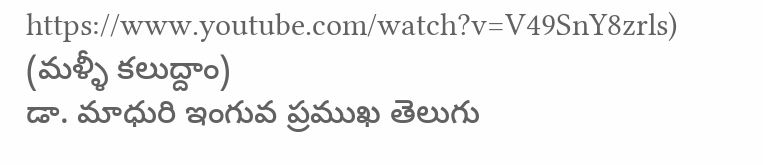https://www.youtube.com/watch?v=V49SnY8zrls)
(మళ్ళీ కలుద్దాం)
డా. మాధురి ఇంగువ ప్రముఖ తెలుగు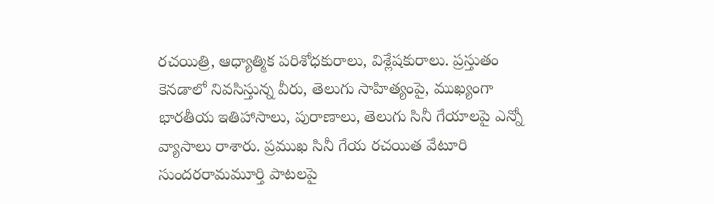రచయిత్రి, ఆధ్యాత్మిక పరిశోధకురాలు, విశ్లేషకురాలు. ప్రస్తుతం కెనడాలో నివసిస్తున్న వీరు, తెలుగు సాహిత్యంపై, ముఖ్యంగా భారతీయ ఇతిహాసాలు, పురాణాలు, తెలుగు సినీ గేయాలపై ఎన్నో వ్యాసాలు రాశారు. ప్రముఖ సినీ గేయ రచయిత వేటూరి సుందరరామమూర్తి పాటలపై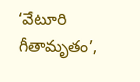‘వేటూరి గీతామృతం’,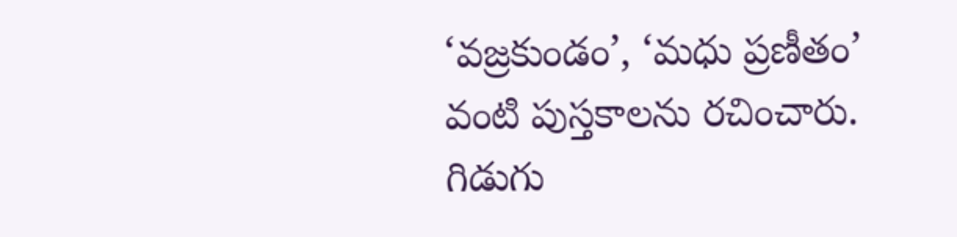‘వజ్రకుండం’, ‘మధు ప్రణీతం’ వంటి పుస్తకాలను రచించారు. గిడుగు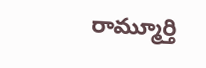రామ్మూర్తి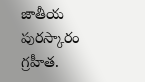జాతీయ పురస్కారం గ్రహీత.